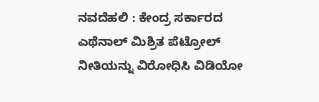ನವದೆಹಲಿ : ಕೇಂದ್ರ ಸರ್ಕಾರದ ಎಥೆನಾಲ್ ಮಿಶ್ರಿತ ಪೆಟ್ರೋಲ್ ನೀತಿಯನ್ನು ವಿರೋಧಿಸಿ ವಿಡಿಯೋ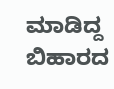ಮಾಡಿದ್ದ ಬಿಹಾರದ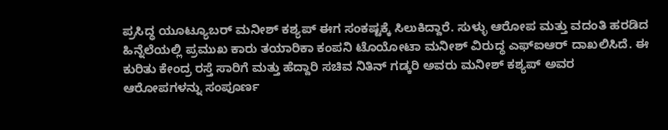ಪ್ರಸಿದ್ಧ ಯೂಟ್ಯೂಬರ್ ಮನೀಶ್ ಕಶ್ಯಪ್ ಈಗ ಸಂಕಷ್ಟಕ್ಕೆ ಸಿಲುಕಿದ್ದಾರೆ. ಸುಳ್ಳು ಆರೋಪ ಮತ್ತು ವದಂತಿ ಹರಡಿದ ಹಿನ್ನೆಲೆಯಲ್ಲಿ ಪ್ರಮುಖ ಕಾರು ತಯಾರಿಕಾ ಕಂಪನಿ ಟೊಯೋಟಾ ಮನೀಶ್ ವಿರುದ್ಧ ಎಫ್ಐಆರ್ ದಾಖಲಿಸಿದೆ. ಈ ಕುರಿತು ಕೇಂದ್ರ ರಸ್ತೆ ಸಾರಿಗೆ ಮತ್ತು ಹೆದ್ದಾರಿ ಸಚಿವ ನಿತಿನ್ ಗಡ್ಕರಿ ಅವರು ಮನೀಶ್ ಕಶ್ಯಪ್ ಅವರ ಆರೋಪಗಳನ್ನು ಸಂಪೂರ್ಣ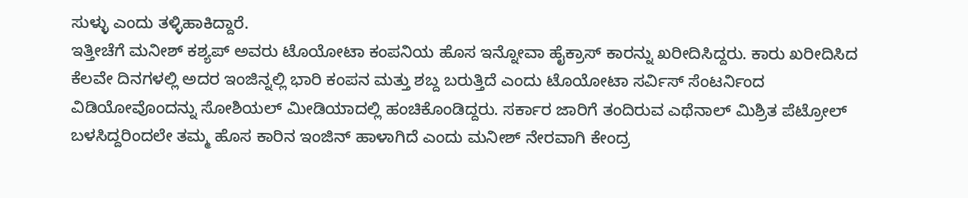ಸುಳ್ಳು ಎಂದು ತಳ್ಳಿಹಾಕಿದ್ದಾರೆ.
ಇತ್ತೀಚೆಗೆ ಮನೀಶ್ ಕಶ್ಯಪ್ ಅವರು ಟೊಯೋಟಾ ಕಂಪನಿಯ ಹೊಸ ಇನ್ನೋವಾ ಹೈಕ್ರಾಸ್ ಕಾರನ್ನು ಖರೀದಿಸಿದ್ದರು. ಕಾರು ಖರೀದಿಸಿದ ಕೆಲವೇ ದಿನಗಳಲ್ಲಿ ಅದರ ಇಂಜಿನ್ನಲ್ಲಿ ಭಾರಿ ಕಂಪನ ಮತ್ತು ಶಬ್ದ ಬರುತ್ತಿದೆ ಎಂದು ಟೊಯೋಟಾ ಸರ್ವಿಸ್ ಸೆಂಟರ್ನಿಂದ ವಿಡಿಯೋವೊಂದನ್ನು ಸೋಶಿಯಲ್ ಮೀಡಿಯಾದಲ್ಲಿ ಹಂಚಿಕೊಂಡಿದ್ದರು. ಸರ್ಕಾರ ಜಾರಿಗೆ ತಂದಿರುವ ಎಥೆನಾಲ್ ಮಿಶ್ರಿತ ಪೆಟ್ರೋಲ್ ಬಳಸಿದ್ದರಿಂದಲೇ ತಮ್ಮ ಹೊಸ ಕಾರಿನ ಇಂಜಿನ್ ಹಾಳಾಗಿದೆ ಎಂದು ಮನೀಶ್ ನೇರವಾಗಿ ಕೇಂದ್ರ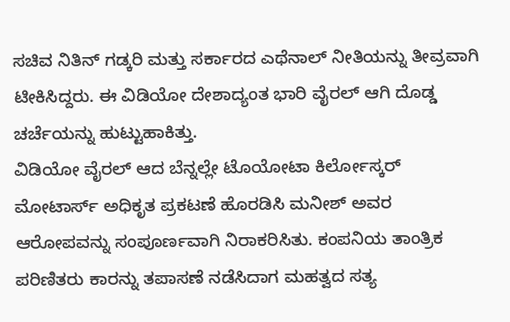ಸಚಿವ ನಿತಿನ್ ಗಡ್ಕರಿ ಮತ್ತು ಸರ್ಕಾರದ ಎಥೆನಾಲ್ ನೀತಿಯನ್ನು ತೀವ್ರವಾಗಿ ಟೀಕಿಸಿದ್ದರು. ಈ ವಿಡಿಯೋ ದೇಶಾದ್ಯಂತ ಭಾರಿ ವೈರಲ್ ಆಗಿ ದೊಡ್ಡ ಚರ್ಚೆಯನ್ನು ಹುಟ್ಟುಹಾಕಿತ್ತು.
ವಿಡಿಯೋ ವೈರಲ್ ಆದ ಬೆನ್ನಲ್ಲೇ ಟೊಯೋಟಾ ಕಿರ್ಲೋಸ್ಕರ್ ಮೋಟಾರ್ಸ್ ಅಧಿಕೃತ ಪ್ರಕಟಣೆ ಹೊರಡಿಸಿ ಮನೀಶ್ ಅವರ ಆರೋಪವನ್ನು ಸಂಪೂರ್ಣವಾಗಿ ನಿರಾಕರಿಸಿತು. ಕಂಪನಿಯ ತಾಂತ್ರಿಕ ಪರಿಣಿತರು ಕಾರನ್ನು ತಪಾಸಣೆ ನಡೆಸಿದಾಗ ಮಹತ್ವದ ಸತ್ಯ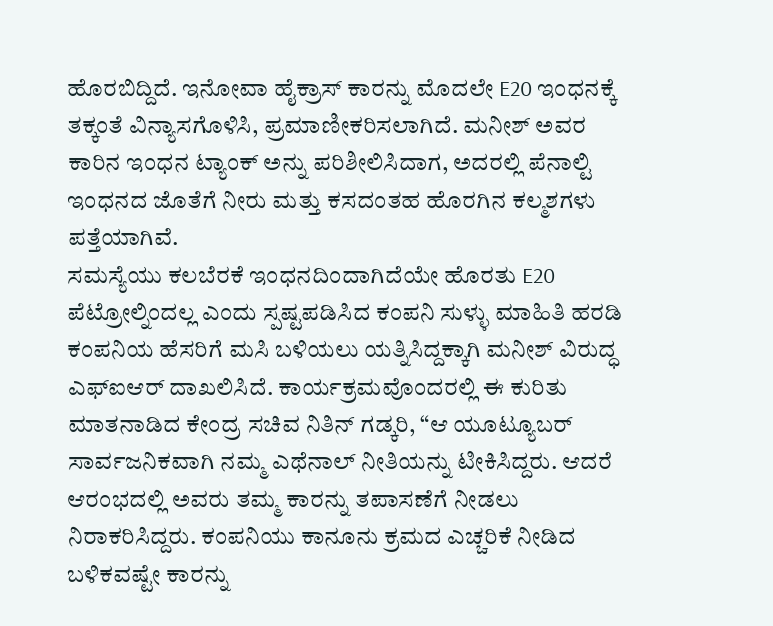ಹೊರಬಿದ್ದಿದೆ. ಇನೋವಾ ಹೈಕ್ರಾಸ್ ಕಾರನ್ನು ಮೊದಲೇ E20 ಇಂಧನಕ್ಕೆ ತಕ್ಕಂತೆ ವಿನ್ಯಾಸಗೊಳಿಸಿ, ಪ್ರಮಾಣೀಕರಿಸಲಾಗಿದೆ. ಮನೀಶ್ ಅವರ ಕಾರಿನ ಇಂಧನ ಟ್ಯಾಂಕ್ ಅನ್ನು ಪರಿಶೀಲಿಸಿದಾಗ, ಅದರಲ್ಲಿ ಪೆನಾಲ್ಟಿ ಇಂಧನದ ಜೊತೆಗೆ ನೀರು ಮತ್ತು ಕಸದಂತಹ ಹೊರಗಿನ ಕಲ್ಮಶಗಳು ಪತ್ತೆಯಾಗಿವೆ.
ಸಮಸ್ಯೆಯು ಕಲಬೆರಕೆ ಇಂಧನದಿಂದಾಗಿದೆಯೇ ಹೊರತು E20 ಪೆಟ್ರೋಲ್ನಿಂದಲ್ಲ ಎಂದು ಸ್ಪಷ್ಟಪಡಿಸಿದ ಕಂಪನಿ ಸುಳ್ಳು ಮಾಹಿತಿ ಹರಡಿ ಕಂಪನಿಯ ಹೆಸರಿಗೆ ಮಸಿ ಬಳಿಯಲು ಯತ್ನಿಸಿದ್ದಕ್ಕಾಗಿ ಮನೀಶ್ ವಿರುದ್ಧ ಎಫ್ಐಆರ್ ದಾಖಲಿಸಿದೆ. ಕಾರ್ಯಕ್ರಮವೊಂದರಲ್ಲಿ ಈ ಕುರಿತು ಮಾತನಾಡಿದ ಕೇಂದ್ರ ಸಚಿವ ನಿತಿನ್ ಗಡ್ಕರಿ, “ಆ ಯೂಟ್ಯೂಬರ್ ಸಾರ್ವಜನಿಕವಾಗಿ ನಮ್ಮ ಎಥೆನಾಲ್ ನೀತಿಯನ್ನು ಟೀಕಿಸಿದ್ದರು. ಆದರೆ ಆರಂಭದಲ್ಲಿ ಅವರು ತಮ್ಮ ಕಾರನ್ನು ತಪಾಸಣೆಗೆ ನೀಡಲು ನಿರಾಕರಿಸಿದ್ದರು. ಕಂಪನಿಯು ಕಾನೂನು ಕ್ರಮದ ಎಚ್ಚರಿಕೆ ನೀಡಿದ ಬಳಿಕವಷ್ಟೇ ಕಾರನ್ನು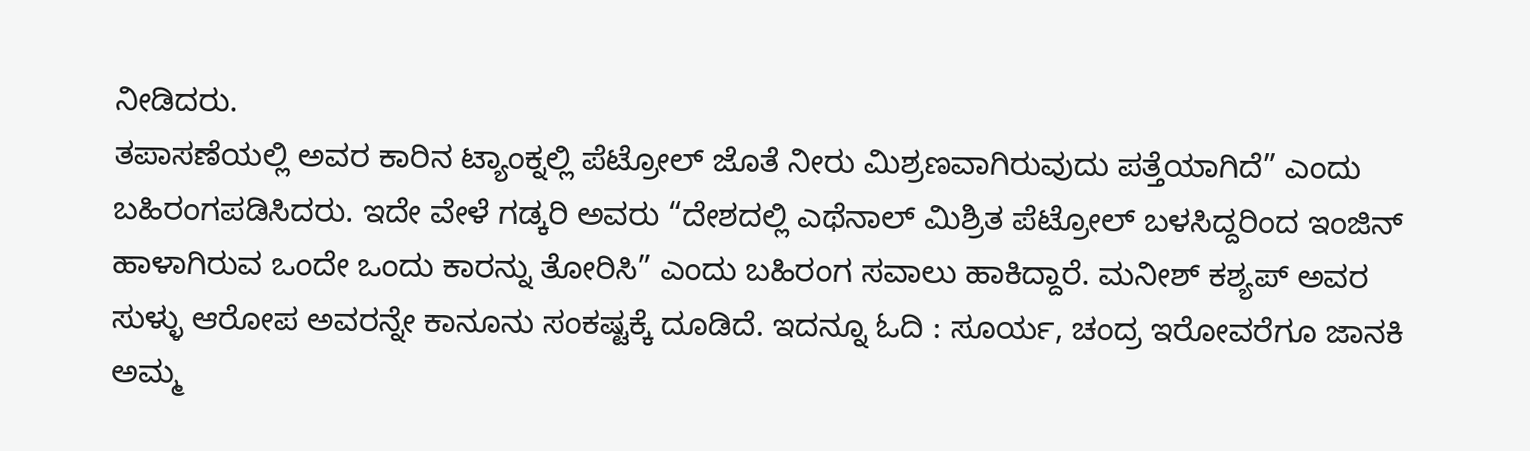ನೀಡಿದರು.
ತಪಾಸಣೆಯಲ್ಲಿ ಅವರ ಕಾರಿನ ಟ್ಯಾಂಕ್ನಲ್ಲಿ ಪೆಟ್ರೋಲ್ ಜೊತೆ ನೀರು ಮಿಶ್ರಣವಾಗಿರುವುದು ಪತ್ತೆಯಾಗಿದೆ” ಎಂದು ಬಹಿರಂಗಪಡಿಸಿದರು. ಇದೇ ವೇಳೆ ಗಡ್ಕರಿ ಅವರು “ದೇಶದಲ್ಲಿ ಎಥೆನಾಲ್ ಮಿಶ್ರಿತ ಪೆಟ್ರೋಲ್ ಬಳಸಿದ್ದರಿಂದ ಇಂಜಿನ್ ಹಾಳಾಗಿರುವ ಒಂದೇ ಒಂದು ಕಾರನ್ನು ತೋರಿಸಿ” ಎಂದು ಬಹಿರಂಗ ಸವಾಲು ಹಾಕಿದ್ದಾರೆ. ಮನೀಶ್ ಕಶ್ಯಪ್ ಅವರ ಸುಳ್ಳು ಆರೋಪ ಅವರನ್ನೇ ಕಾನೂನು ಸಂಕಷ್ಟಕ್ಕೆ ದೂಡಿದೆ. ಇದನ್ನೂ ಓದಿ : ಸೂರ್ಯ, ಚಂದ್ರ ಇರೋವರೆಗೂ ಜಾನಕಿ ಅಮ್ಮ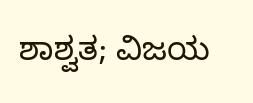ಶಾಶ್ವತ; ವಿಜಯ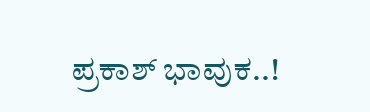ಪ್ರಕಾಶ್ ಭಾವುಕ..!